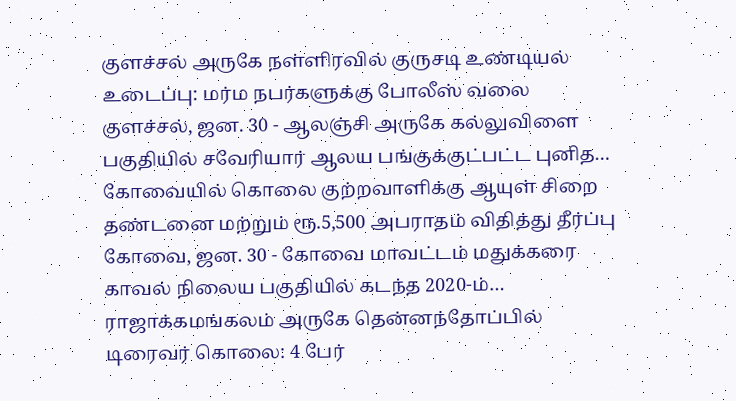குளச்சல் அருகே நள்ளிரவில் குருசடி உண்டியல் உடைப்பு: மர்ம நபர்களுக்கு போலீஸ் வலை
குளச்சல், ஜன. 30 - ஆலஞ்சி அருகே கல்லுவிளை பகுதியில் சவேரியார் ஆலய பங்குக்குட்பட்ட புனித…
கோவையில் கொலை குற்றவாளிக்கு ஆயுள் சிறை தண்டனை மற்றும் ரூ.5,500 அபராதம் விதித்து தீர்ப்பு
கோவை, ஜன. 30 - கோவை மாவட்டம் மதுக்கரை காவல் நிலைய பகுதியில் கடந்த 2020-ம்…
ராஜாக்கமங்கலம் அருகே தென்னந்தோப்பில் டிரைவர் கொலை: 4 பேர்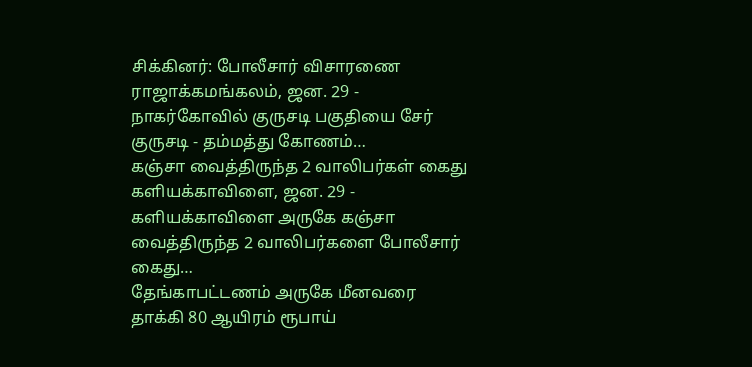சிக்கினர்: போலீசார் விசாரணை
ராஜாக்கமங்கலம், ஜன. 29 - நாகர்கோவில் குருசடி பகுதியை சேர் குருசடி - தம்மத்து கோணம்…
கஞ்சா வைத்திருந்த 2 வாலிபர்கள் கைது
களியக்காவிளை, ஜன. 29 - களியக்காவிளை அருகே கஞ்சா வைத்திருந்த 2 வாலிபர்களை போலீசார் கைது…
தேங்காபட்டணம் அருகே மீனவரை தாக்கி 80 ஆயிரம் ரூபாய்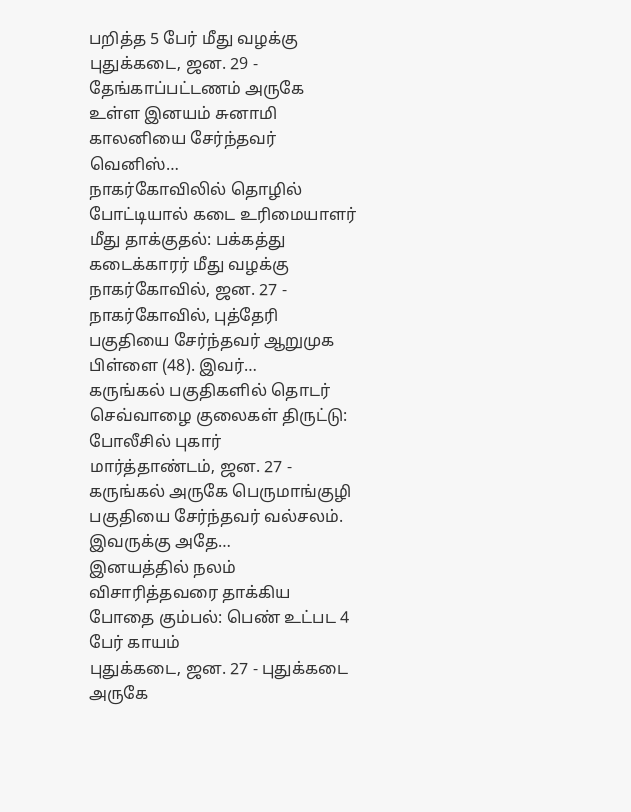பறித்த 5 பேர் மீது வழக்கு
புதுக்கடை, ஜன. 29 - தேங்காப்பட்டணம் அருகே உள்ள இனயம் சுனாமி காலனியை சேர்ந்தவர் வெனிஸ்…
நாகர்கோவிலில் தொழில் போட்டியால் கடை உரிமையாளர் மீது தாக்குதல்: பக்கத்து கடைக்காரர் மீது வழக்கு
நாகர்கோவில், ஜன. 27 - நாகர்கோவில், புத்தேரி பகுதியை சேர்ந்தவர் ஆறுமுக பிள்ளை (48). இவர்…
கருங்கல் பகுதிகளில் தொடர் செவ்வாழை குலைகள் திருட்டு: போலீசில் புகார்
மார்த்தாண்டம், ஜன. 27 - கருங்கல் அருகே பெருமாங்குழி பகுதியை சேர்ந்தவர் வல்சலம். இவருக்கு அதே…
இனயத்தில் நலம் விசாரித்தவரை தாக்கிய போதை கும்பல்: பெண் உட்பட 4 பேர் காயம்
புதுக்கடை, ஜன. 27 - புதுக்கடை அருகே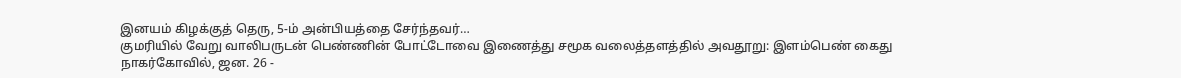இனயம் கிழக்குத் தெரு, 5-ம் அன்பியத்தை சேர்ந்தவர்…
குமரியில் வேறு வாலிபருடன் பெண்ணின் போட்டோவை இணைத்து சமூக வலைத்தளத்தில் அவதூறு: இளம்பெண் கைது
நாகர்கோவில், ஜன. 26 -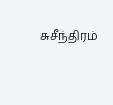சுசீந்திரம்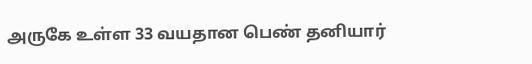அருகே உள்ள 33 வயதான பெண் தனியார்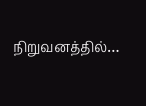நிறுவனத்தில்…